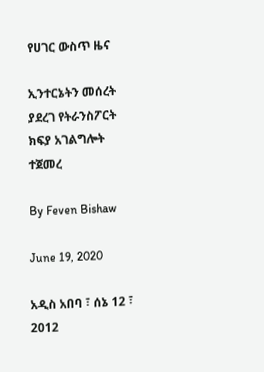የሀገር ውስጥ ዜና

ኢንተርኔትን መሰረት ያደረገ የትራንስፖርት ክፍያ አገልግሎት ተጀመረ

By Feven Bishaw

June 19, 2020

አዲስ አበባ ፣ ሰኔ 12 ፣ 2012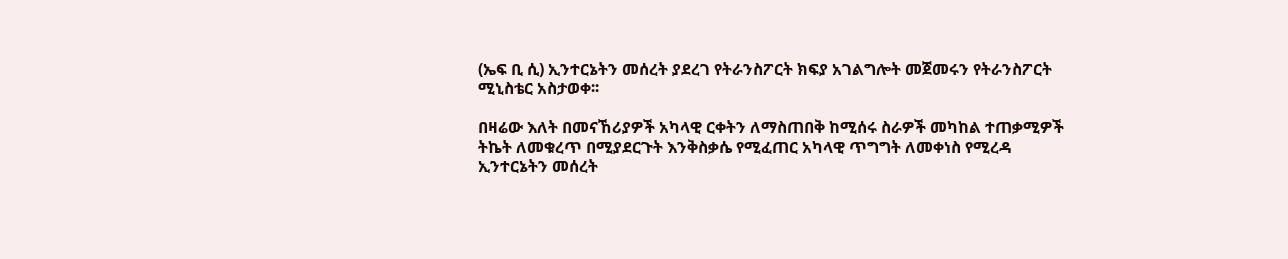(ኤፍ ቢ ሲ) ኢንተርኔትን መሰረት ያደረገ የትራንስፖርት ክፍያ አገልግሎት መጀመሩን የትራንስፖርት ሚኒስቴር አስታወቀ፡፡

በዛሬው እለት በመናኸሪያዎች አካላዊ ርቀትን ለማስጠበቅ ከሚሰሩ ስራዎች መካከል ተጠቃሚዎች ትኬት ለመቁረጥ በሚያደርጉት እንቅስቃሴ የሚፈጠር አካላዊ ጥግግት ለመቀነስ የሚረዳ ኢንተርኔትን መሰረት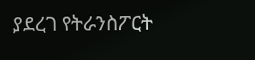ያደረገ የትራንስፖርት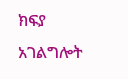ክፍያ አገልግሎት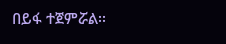በይፋ ተጀምሯል፡፡